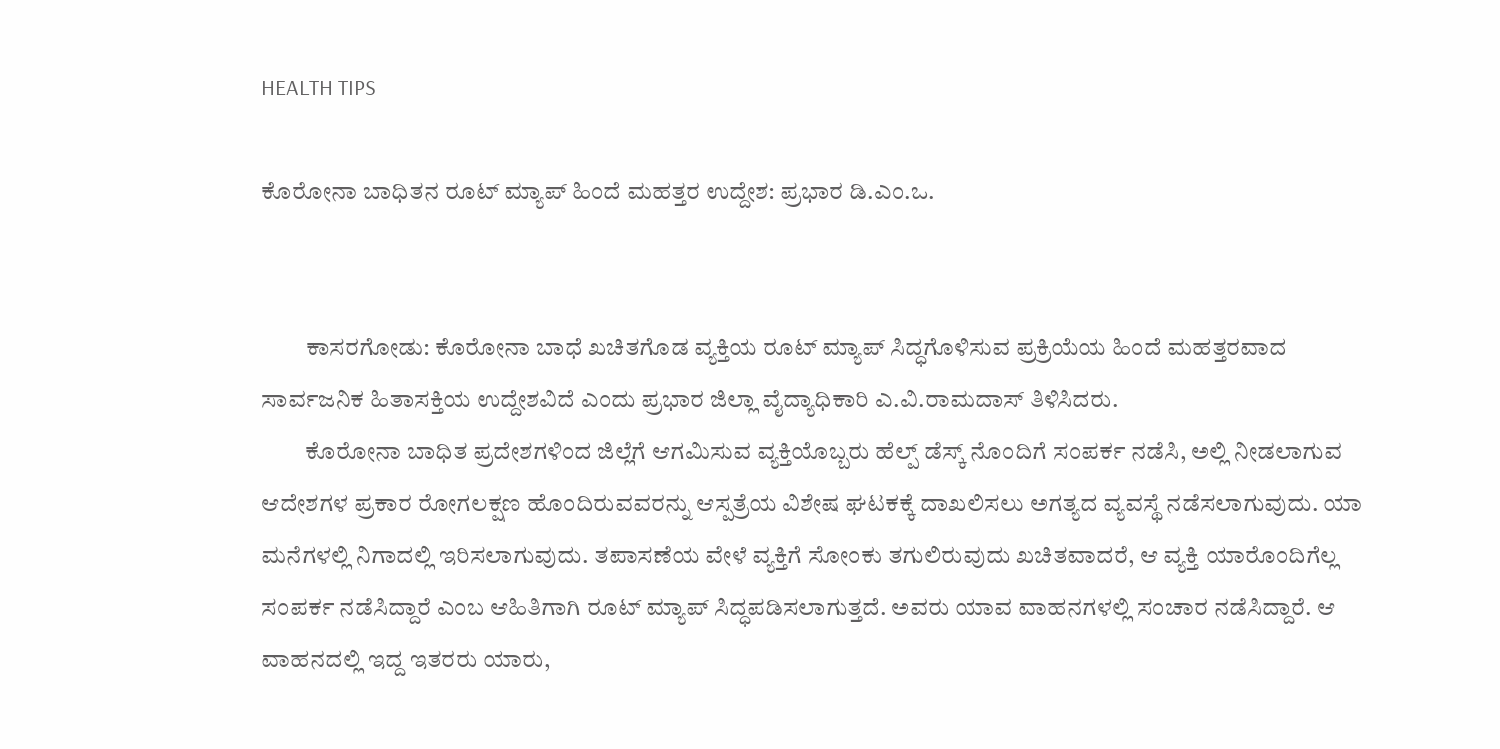HEALTH TIPS

ಕೊರೋನಾ ಬಾಧಿತನ ರೂಟ್ ಮ್ಯಾಪ್ ಹಿಂದೆ ಮಹತ್ತರ ಉದ್ದೇಶ: ಪ್ರಭಾರ ಡಿ.ಎಂ.ಒ.


         ಕಾಸರಗೋಡು: ಕೊರೋನಾ ಬಾಧೆ ಖಚಿತಗೊಡ ವ್ಯಕ್ತಿಯ ರೂಟ್ ಮ್ಯಾಪ್ ಸಿದ್ಧಗೊಳಿಸುವ ಪ್ರಕ್ರಿಯೆಯ ಹಿಂದೆ ಮಹತ್ತರವಾದ ಸಾರ್ವಜನಿಕ ಹಿತಾಸಕ್ತಿಯ ಉದ್ದೇಶವಿದೆ ಎಂದು ಪ್ರಭಾರ ಜಿಲ್ಲಾ ವೈದ್ಯಾಧಿಕಾರಿ ಎ.ವಿ.ರಾಮದಾಸ್ ತಿಳಿಸಿದರು.
         ಕೊರೋನಾ ಬಾಧಿತ ಪ್ರದೇಶಗಳಿಂದ ಜಿಲ್ಲೆಗೆ ಆಗಮಿಸುವ ವ್ಯಕ್ತಿಯೊಬ್ಬರು ಹೆಲ್ಪ್ ಡೆಸ್ಕ್ ನೊಂದಿಗೆ ಸಂಪರ್ಕ ನಡೆಸಿ, ಅಲ್ಲಿ ನೀಡಲಾಗುವ ಆದೇಶಗಳ ಪ್ರಕಾರ ರೋಗಲಕ್ಷಣ ಹೊಂದಿರುವವರನ್ನು ಆಸ್ಪತ್ರೆಯ ವಿಶೇಷ ಘಟಕಕ್ಕೆ ದಾಖಲಿಸಲು ಅಗತ್ಯದ ವ್ಯವಸ್ಥೆ ನಡೆಸಲಾಗುವುದು. ಯಾ ಮನೆಗಳಲ್ಲಿ ನಿಗಾದಲ್ಲಿ ಇರಿಸಲಾಗುವುದು. ತಪಾಸಣೆಯ ವೇಳೆ ವ್ಯಕ್ತಿಗೆ ಸೋಂಕು ತಗುಲಿರುವುದು ಖಚಿತವಾದರೆ, ಆ ವ್ಯಕ್ತಿ ಯಾರೊಂದಿಗೆಲ್ಲ ಸಂಪರ್ಕ ನಡೆಸಿದ್ದಾರೆ ಎಂಬ ಆಹಿತಿಗಾಗಿ ರೂಟ್ ಮ್ಯಾಪ್ ಸಿದ್ಧಪಡಿಸಲಾಗುತ್ತದೆ. ಅವರು ಯಾವ ವಾಹನಗಳಲ್ಲಿ ಸಂಚಾರ ನಡೆಸಿದ್ದಾರೆ. ಆ ವಾಹನದಲ್ಲಿ ಇದ್ದ ಇತರರು ಯಾರು,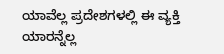ಯಾವೆಲ್ಲ ಪ್ರದೇಶಗಳಲ್ಲಿ ಈ ವ್ಯಕ್ತಿ ಯಾರನ್ನೆಲ್ಲ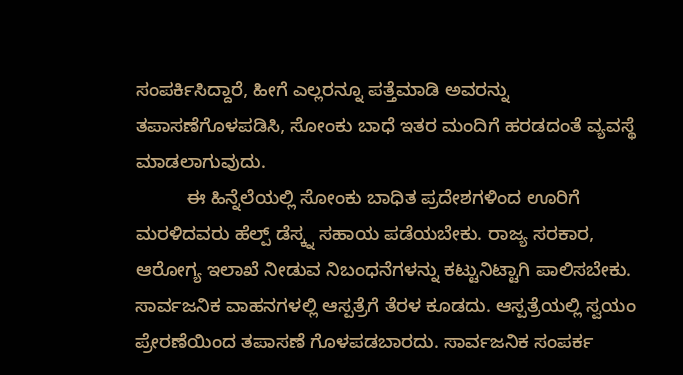ಸಂಪರ್ಕಿಸಿದ್ದಾರೆ, ಹೀಗೆ ಎಲ್ಲರನ್ನೂ ಪತ್ತೆಮಾಡಿ ಅವರನ್ನು ತಪಾಸಣೆಗೊಳಪಡಿಸಿ, ಸೋಂಕು ಬಾಧೆ ಇತರ ಮಂದಿಗೆ ಹರಡದಂತೆ ವ್ಯವಸ್ಥೆ ಮಾಡಲಾಗುವುದು.
          ಈ ಹಿನ್ನೆಲೆಯಲ್ಲಿ ಸೋಂಕು ಬಾಧಿತ ಪ್ರದೇಶಗಳಿಂದ ಊರಿಗೆ ಮರಳಿದವರು ಹೆಲ್ಪ್ ಡೆಸ್ಕ್ನ ಸಹಾಯ ಪಡೆಯಬೇಕು. ರಾಜ್ಯ ಸರಕಾರ, ಆರೋಗ್ಯ ಇಲಾಖೆ ನೀಡುವ ನಿಬಂಧನೆಗಳನ್ನು ಕಟ್ಟುನಿಟ್ಟಾಗಿ ಪಾಲಿಸಬೇಕು. ಸಾರ್ವಜನಿಕ ವಾಹನಗಳಲ್ಲಿ ಆಸ್ಪತ್ರೆಗೆ ತೆರಳ ಕೂಡದು. ಆಸ್ಪತ್ರೆಯಲ್ಲಿ ಸ್ವಯಂ ಪ್ರೇರಣೆಯಿಂದ ತಪಾಸಣೆ ಗೊಳಪಡಬಾರದು. ಸಾರ್ವಜನಿಕ ಸಂಪರ್ಕ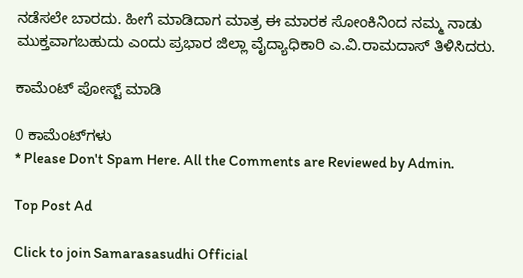ನಡೆಸಲೇ ಬಾರದು. ಹೀಗೆ ಮಾಡಿದಾಗ ಮಾತ್ರ ಈ ಮಾರಕ ಸೋಂಕಿನಿಂದ ನಮ್ಮ ನಾಡು ಮುಕ್ತವಾಗಬಹುದು ಎಂದು ಪ್ರಭಾರ ಜಿಲ್ಲಾ ವೈದ್ಯಾಧಿಕಾರಿ ಎ.ವಿ.ರಾಮದಾಸ್ ತಿಳಿಸಿದರು.

ಕಾಮೆಂಟ್‌‌ ಪೋಸ್ಟ್‌ ಮಾಡಿ

0 ಕಾಮೆಂಟ್‌ಗಳು
* Please Don't Spam Here. All the Comments are Reviewed by Admin.

Top Post Ad

Click to join Samarasasudhi Official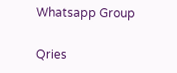Whatsapp Group

Qries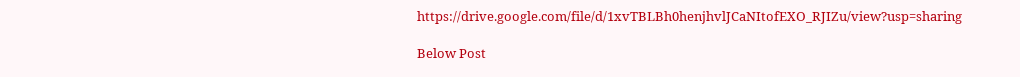https://drive.google.com/file/d/1xvTBLBh0henjhvlJCaNItofEXO_RJIZu/view?usp=sharing

Below Post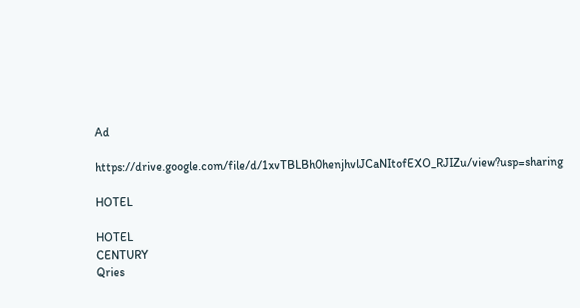Ad

https://drive.google.com/file/d/1xvTBLBh0henjhvlJCaNItofEXO_RJIZu/view?usp=sharing

HOTEL

HOTEL
CENTURY
Qries